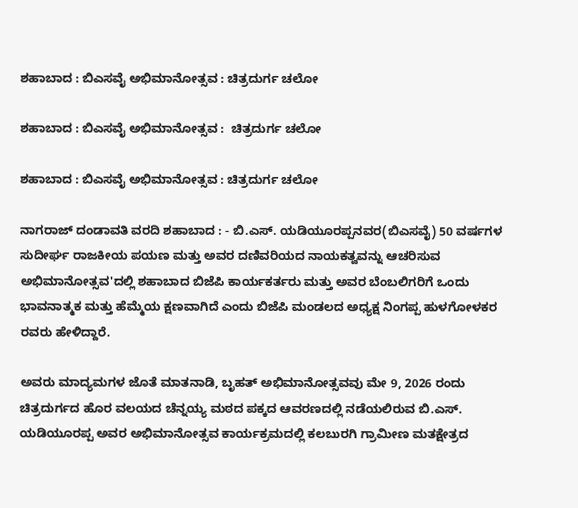ಶಹಾಬಾದ : ಬಿಎಸವೈ ಅಭಿಮಾನೋತ್ಸವ : ಚಿತ್ರದುರ್ಗ ಚಲೋ

ಶಹಾಬಾದ : ಬಿಎಸವೈ ಅಭಿಮಾನೋತ್ಸವ :  ಚಿತ್ರದುರ್ಗ ಚಲೋ

ಶಹಾಬಾದ : ಬಿಎಸವೈ ಅಭಿಮಾನೋತ್ಸವ : ಚಿತ್ರದುರ್ಗ ಚಲೋ

ನಾಗರಾಜ್ ದಂಡಾವತಿ ವರದಿ ಶಹಾಬಾದ : - ಬಿ.ಎಸ್. ಯಡಿಯೂರಪ್ಪನವರ(ಬಿಎಸವೈ) 50 ವರ್ಷಗಳ ಸುದೀರ್ಘ ರಾಜಕೀಯ ಪಯಣ ಮತ್ತು ಅವರ ದಣಿವರಿಯದ ನಾಯಕತ್ವವನ್ನು ಆಚರಿಸುವ ಅಭಿಮಾನೋತ್ಸವ'ದಲ್ಲಿ ಶಹಾಬಾದ ಬಿಜೆಪಿ ಕಾರ್ಯಕರ್ತರು ಮತ್ತು ಅವರ ಬೆಂಬಲಿಗರಿಗೆ ಒಂದು ಭಾವನಾತ್ಮಕ ಮತ್ತು ಹೆಮ್ಮೆಯ ಕ್ಷಣವಾಗಿದೆ ಎಂದು ಬಿಜೆಪಿ ಮಂಡಲದ ಅಧ್ಯಕ್ಷ ನಿಂಗಪ್ಪ ಹುಳಗೋಳಕರ ರವರು ಹೇಳಿದ್ದಾರೆ.

ಅವರು ಮಾದ್ಯಮಗಳ ಜೊತೆ ಮಾತನಾಡಿ, ಬೃಹತ್ ಅಭಿಮಾನೋತ್ಸವವು ಮೇ 9, 2026 ರಂದು ಚಿತ್ರದುರ್ಗದ ಹೊರ ವಲಯದ ಚೆನ್ನಯ್ಯ ಮಠದ ಪಕ್ಕದ ಆವರಣದಲ್ಲಿ ನಡೆಯಲಿರುವ ಬಿ.ಎಸ್‌. ಯಡಿಯೂರಪ್ಪ ಅವರ ಅಭಿಮಾನೋತ್ಸವ ಕಾರ್ಯಕ್ರಮದಲ್ಲಿ ಕಲಬುರಗಿ ಗ್ರಾಮೀಣ ಮತಕ್ಷೇತ್ರದ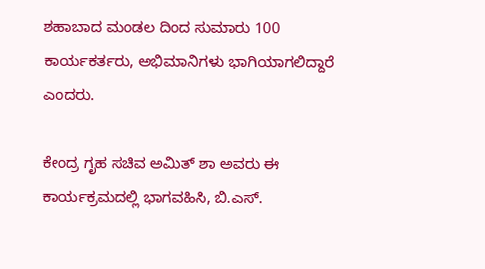ಶಹಾಬಾದ ಮಂಡಲ ದಿಂದ ಸುಮಾರು 100 ಕಾರ್ಯಕರ್ತರು, ಅಭಿಮಾನಿಗಳು ಭಾಗಿಯಾಗಲಿದ್ದಾರೆ ಎಂದರು.

ಕೇಂದ್ರ ಗೃಹ ಸಚಿವ ಅಮಿತ್ ಶಾ ಅವರು ಈ ಕಾರ್ಯಕ್ರಮದಲ್ಲಿ ಭಾಗವಹಿಸಿ, ಬಿ.ಎಸ್.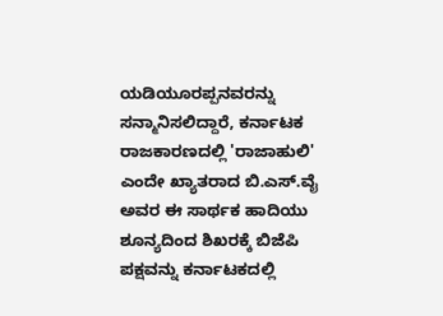ಯಡಿಯೂರಪ್ಪನವರನ್ನು ಸನ್ಮಾನಿಸಲಿದ್ದಾರೆ, ಕರ್ನಾಟಕ ರಾಜಕಾರಣದಲ್ಲಿ 'ರಾಜಾಹುಲಿ' ಎಂದೇ ಖ್ಯಾತರಾದ ಬಿ.ಎಸ್.ವೈ ಅವರ ಈ ಸಾರ್ಥಕ ಹಾದಿಯು ಶೂನ್ಯದಿಂದ ಶಿಖರಕ್ಕೆ ಬಿಜೆಪಿ ಪಕ್ಷವನ್ನು ಕರ್ನಾಟಕದಲ್ಲಿ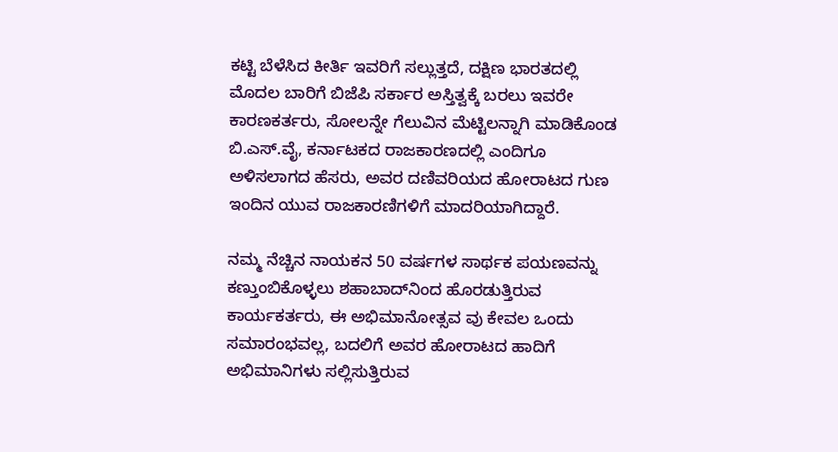ಕಟ್ಟಿ ಬೆಳೆಸಿದ ಕೀರ್ತಿ ಇವರಿಗೆ ಸಲ್ಲುತ್ತದೆ, ದಕ್ಷಿಣ ಭಾರತದಲ್ಲಿ ಮೊದಲ ಬಾರಿಗೆ ಬಿಜೆಪಿ ಸರ್ಕಾರ ಅಸ್ತಿತ್ವಕ್ಕೆ ಬರಲು ಇವರೇ ಕಾರಣಕರ್ತರು, ಸೋಲನ್ನೇ ಗೆಲುವಿನ ಮೆಟ್ಟಿಲನ್ನಾಗಿ ಮಾಡಿಕೊಂಡ ಬಿ.ಎಸ್.ವೈ, ಕರ್ನಾಟಕದ ರಾಜಕಾರಣದಲ್ಲಿ ಎಂದಿಗೂ ಅಳಿಸಲಾಗದ ಹೆಸರು, ಅವರ ದಣಿವರಿಯದ ಹೋರಾಟದ ಗುಣ ಇಂದಿನ ಯುವ ರಾಜಕಾರಣಿಗಳಿಗೆ ಮಾದರಿಯಾಗಿದ್ದಾರೆ.

ನಮ್ಮ ನೆಚ್ಚಿನ ನಾಯಕನ 50 ವರ್ಷಗಳ ಸಾರ್ಥಕ ಪಯಣವನ್ನು ಕಣ್ತುಂಬಿಕೊಳ್ಳಲು ಶಹಾಬಾದ್‌ನಿಂದ ಹೊರಡುತ್ತಿರುವ ಕಾರ್ಯಕರ್ತರು, ಈ ಅಭಿಮಾನೋತ್ಸವ ವು ಕೇವಲ ಒಂದು ಸಮಾರಂಭವಲ್ಲ, ಬದಲಿಗೆ ಅವರ ಹೋರಾಟದ ಹಾದಿಗೆ ಅಭಿಮಾನಿಗಳು ಸಲ್ಲಿಸುತ್ತಿರುವ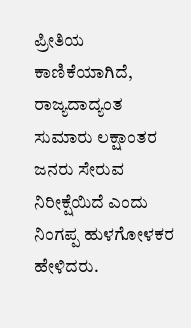ಪ್ರೀತಿಯ ಕಾಣಿಕೆಯಾಗಿದೆ, ರಾಜ್ಯದಾದ್ಯಂತ ಸುಮಾರು ಲಕ್ಷಾಂತರ ಜನರು ಸೇರುವ ನಿರೀಕ್ಷೆಯಿದೆ ಎಂದು ನಿಂಗಪ್ಪ ಹುಳಗೋಳಕರ ಹೇಳಿದರು.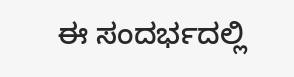ಈ ಸಂದರ್ಭದಲ್ಲಿ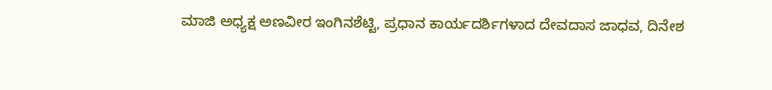ಮಾಜಿ ಅಧ್ಯಕ್ಷ ಅಣವೀರ ಇಂಗಿನಶೆಟ್ಟಿ, ಪ್ರಧಾನ ಕಾರ್ಯದರ್ಶಿಗಳಾದ ದೇವದಾಸ ಜಾಧವ, ದಿನೇಶ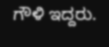ಗೌಳಿ ಇದ್ದರು.